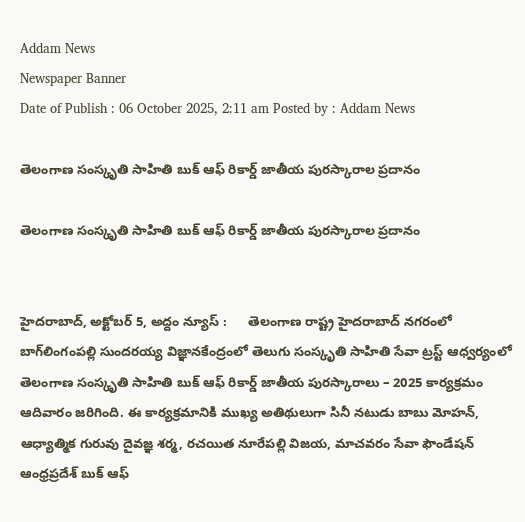Addam News
Newspaper Banner
Date of Publish : 06 October 2025, 2:11 am Posted by : Addam News

తెలంగాణ సంస్కృతి సాహితి బుక్ ఆఫ్ రికార్డ్ జాతీయ పురస్కారాల ప్ర‌దానం

తెలంగాణ సంస్కృతి సాహితి బుక్ ఆఫ్ రికార్డ్ జాతీయ పురస్కారాల ప్ర‌దానం


హైదరాబాద్, అక్టోబ‌ర్ 5, అద్దం న్యూస్ :      తెలంగాణ రాష్ట్ర హైదరాబాద్ న‌గ‌రంలో బాగ్‌లింగంప‌ల్లి సుంద‌ర‌య్య విజ్ఞాన‌కేంద్రంలో తెలుగు సంస్కృతి సాహితి సేవా ట్రస్ట్ ఆధ్వ‌ర్యంలో తెలంగాణ సంస్కృతి సాహితి బుక్ ఆఫ్ రికార్డ్ జాతీయ పురస్కారాలు – 2025 కార్య‌క్ర‌మం ఆదివారం జ‌రిగింది. ఈ కార్య‌క్ర‌మానికి ముఖ్య అతిథులుగా సినీ నటుడు బాబు మోహన్, ఆధ్యాత్మిక గురువు దైవజ్ఞ శర్మ, రచయిత నూరేపల్లి విజయ, మాచవరం సేవా ఫౌండేషన్ ఆంధ్రప్రదేశ్ బుక్ ఆఫ్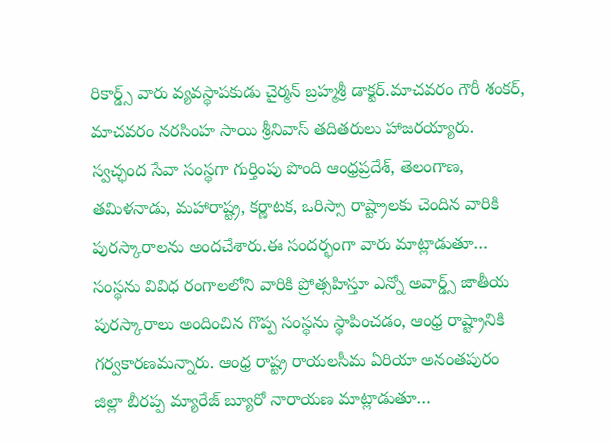రికార్డ్స్ వారు వ్యవస్థాపకుడు చైర్మన్ బ్రహ్మశ్రీ డాక్ట‌ర్‌.మాచవరం గౌరీ శంకర్, మాచవరం నరసింహ సాయి శ్రీనివాస్ త‌దిత‌రులు హాజ‌ర‌య్యారు. స్వచ్ఛంద‌ సేవా సంస్థగా గుర్తింపు పొంది ఆంధ్రప్రదేశ్, తెలంగాణ, తమిళనాడు, మహారాష్ట్ర, కర్ణాటక, ఒరిస్సా రాష్ట్రాలకు చెందిన వారికి పుర‌స్కారాల‌ను అంద‌చేశారు.ఈ సంద‌ర్భంగా వారు మాట్లాడుతూ… సంస్థ‌ను వివిధ రంగాలలోని వారికి ప్రోత్సహిస్తూ ఎన్నో అవార్డ్స్ జాతీయ పురస్కారాలు అందించిన గొప్ప సంస్థ‌ను స్థాపించడం, ఆంధ్ర రాష్ట్రానికి గర్వకారణమ‌న్నారు. ఆంధ్ర రాష్ట్ర రాయలసీమ ఏరియా అనంతపురం జిల్లా బీరప్ప మ్యారేజ్ బ్యూరో నారాయణ మాట్లాడుతూ…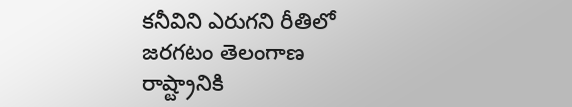కనీవిని ఎరుగని రీతిలో జరగటం తెలంగాణ రాష్ట్రానికి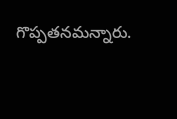గొప్ప‌త‌న‌మ‌న్నారు.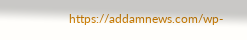https://addamnews.com/wp-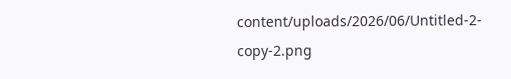content/uploads/2026/06/Untitled-2-copy-2.png